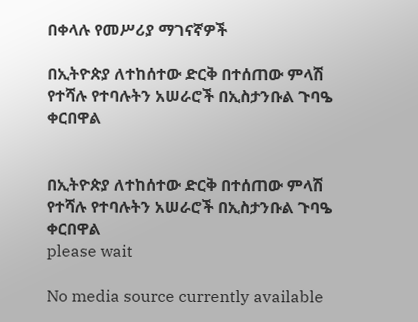በቀላሉ የመሥሪያ ማገናኛዎች

በኢትዮጵያ ለተከሰተው ድርቅ በተሰጠው ምላሽ የተሻሉ የተባሉትን አሠራሮች በኢስታንቡል ጉባዔ ቀርበዋል


በኢትዮጵያ ለተከሰተው ድርቅ በተሰጠው ምላሽ የተሻሉ የተባሉትን አሠራሮች በኢስታንቡል ጉባዔ ቀርበዋል
please wait

No media source currently available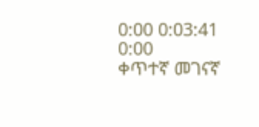0:00 0:03:41 0:00
ቀጥተኛ መገናኛ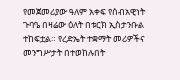የመጀመሪያው ዓለም አቀፍ የሰብአዊነት ጉባዔ በዛሬው ዕለት በቱርክ ኢስታንቡል ተከፍቷል። የረድኤት ተቋማት መሪዎችና መንግሥታት በተወከሉበት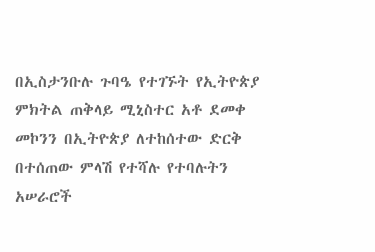በኢስታንቡሉ ጉባዔ የተገኙት የኢትዮጵያ ምክትል ጠቅላይ ሚኒስተር አቶ ደመቀ መኮንን በኢትዮጵያ ለተከሰተው ድርቅ በተሰጠው ምላሽ የተሻሉ የተባሉትን አሠራሮች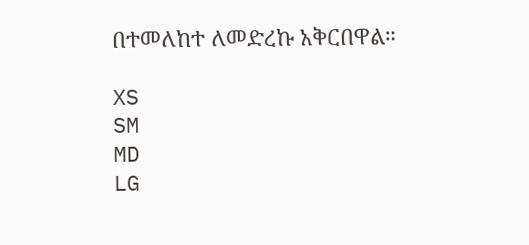በተመለከተ ለመድረኩ አቅርበዋል።

XS
SM
MD
LG